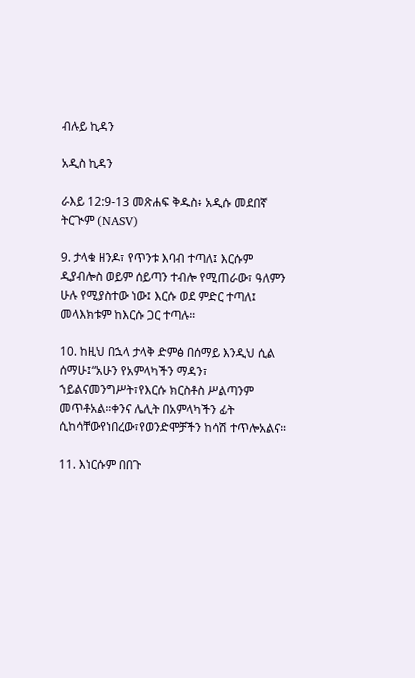ብሉይ ኪዳን

አዲስ ኪዳን

ራእይ 12:9-13 መጽሐፍ ቅዱስ፥ አዲሱ መደበኛ ትርጒም (NASV)

9. ታላቁ ዘንዶ፣ የጥንቱ እባብ ተጣለ፤ እርሱም ዲያብሎስ ወይም ሰይጣን ተብሎ የሚጠራው፣ ዓለምን ሁሉ የሚያስተው ነው፤ እርሱ ወደ ምድር ተጣለ፤ መላእክቱም ከእርሱ ጋር ተጣሉ።

10. ከዚህ በኋላ ታላቅ ድምፅ በሰማይ እንዲህ ሲል ሰማሁ፤“አሁን የአምላካችን ማዳን፣ ኀይልናመንግሥት፣የእርሱ ክርስቶስ ሥልጣንም መጥቶአል።ቀንና ሌሊት በአምላካችን ፊት ሲከሳቸውየነበረው፣የወንድሞቻችን ከሳሽ ተጥሎአልና።

11. እነርሱም በበጉ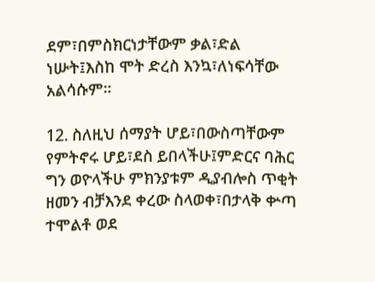ደም፣በምስክርነታቸውም ቃል፣ድል ነሡት፤እስከ ሞት ድረስ እንኳ፣ለነፍሳቸው አልሳሱም።

12. ስለዚህ ሰማያት ሆይ፣በውስጣቸውም የምትኖሩ ሆይ፣ደስ ይበላችሁ፤ምድርና ባሕር ግን ወዮላችሁ ምክንያቱም ዲያብሎስ ጥቂት ዘመን ብቻእንደ ቀረው ስላወቀ፣በታላቅ ቍጣ ተሞልቶ ወደ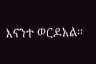እናንተ ወርዶአል።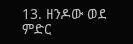13. ዘንዶው ወደ ምድር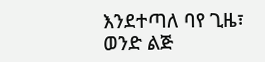እንደተጣለ ባየ ጊዜ፣ ወንድ ልጅ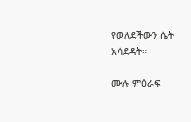የወለደችውን ሴት አሳደዳት።

ሙሉ ምዕራፍ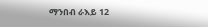ማንበብ ራእይ 12